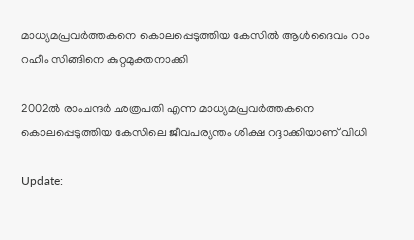മാധ്യമപ്രവര്‍ത്തകനെ കൊലപ്പെടുത്തിയ കേസില്‍ ആള്‍ദൈവം റാം റഹീം സിങ്ങിനെ കുറ്റമുക്തനാക്കി

2002ല്‍ രാംചന്ദര്‍ ഛത്രപതി എന്ന മാധ്യമപ്രവര്‍ത്തകനെ കൊലപ്പെടുത്തിയ കേസിലെ ജീവപര്യന്തം ശിക്ഷ റദ്ദാക്കിയാണ് വിധി

Update: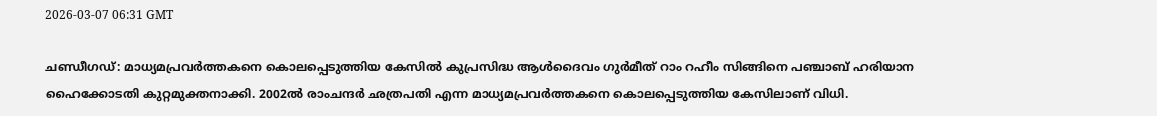2026-03-07 06:31 GMT

ചണ്ഡീഗഡ്: മാധ്യമപ്രവര്‍ത്തകനെ കൊലപ്പെടുത്തിയ കേസില്‍ കുപ്രസിദ്ധ ആള്‍ദൈവം ഗുര്‍മീത് റാം റഹീം സിങ്ങിനെ പഞ്ചാബ് ഹരിയാന ഹൈക്കോടതി കുറ്റമുക്തനാക്കി. 2002ല്‍ രാംചന്ദര്‍ ഛത്രപതി എന്ന മാധ്യമപ്രവര്‍ത്തകനെ കൊലപ്പെടുത്തിയ കേസിലാണ് വിധി.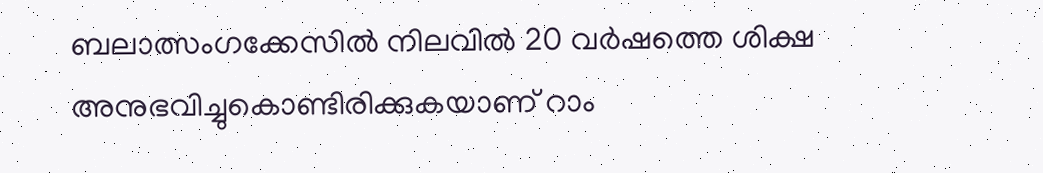ബലാത്സംഗക്കേസില്‍ നിലവില്‍ 20 വര്‍ഷത്തെ ശിക്ഷ അനുഭവിച്ചുകൊണ്ടിരിക്കുകയാണ് റാം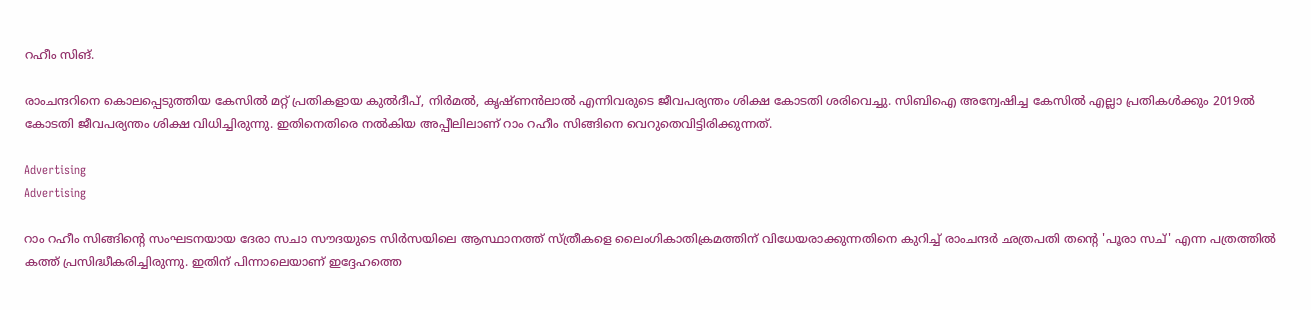റഹീം സിങ്.

രാംചന്ദറിനെ കൊലപ്പെടുത്തിയ കേസില്‍ മറ്റ് പ്രതികളായ കുല്‍ദീപ്, നിര്‍മല്‍, കൃഷ്ണന്‍ലാല്‍ എന്നിവരുടെ ജീവപര്യന്തം ശിക്ഷ കോടതി ശരിവെച്ചു. സിബിഐ അന്വേഷിച്ച കേസില്‍ എല്ലാ പ്രതികള്‍ക്കും 2019ല്‍ കോടതി ജീവപര്യന്തം ശിക്ഷ വിധിച്ചിരുന്നു. ഇതിനെതിരെ നല്‍കിയ അപ്പീലിലാണ് റാം റഹീം സിങ്ങിനെ വെറുതെവിട്ടിരിക്കുന്നത്.

Advertising
Advertising

റാം റഹീം സിങ്ങിന്റെ സംഘടനയായ ദേരാ സചാ സൗദയുടെ സിര്‍സയിലെ ആസ്ഥാനത്ത് സ്ത്രീകളെ ലൈംഗികാതിക്രമത്തിന് വിധേയരാക്കുന്നതിനെ കുറിച്ച് രാംചന്ദര്‍ ഛത്രപതി തന്റെ 'പൂരാ സച്' എന്ന പത്രത്തില്‍ കത്ത് പ്രസിദ്ധീകരിച്ചിരുന്നു. ഇതിന് പിന്നാലെയാണ് ഇദ്ദേഹത്തെ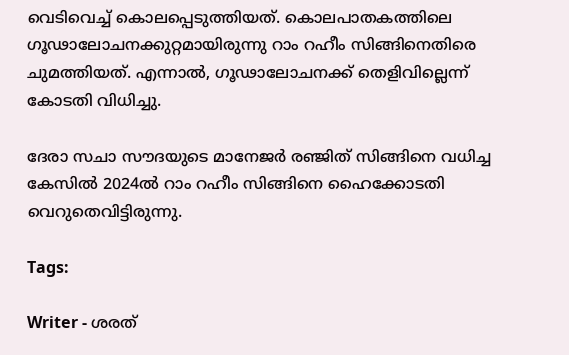വെടിവെച്ച് കൊലപ്പെടുത്തിയത്. കൊലപാതകത്തിലെ ഗൂഢാലോചനക്കുറ്റമായിരുന്നു റാം റഹീം സിങ്ങിനെതിരെ ചുമത്തിയത്. എന്നാല്‍, ഗൂഢാലോചനക്ക് തെളിവില്ലെന്ന് കോടതി വിധിച്ചു.

ദേരാ സചാ സൗദയുടെ മാനേജര്‍ രഞ്ജിത് സിങ്ങിനെ വധിച്ച കേസില്‍ 2024ല്‍ റാം റഹീം സിങ്ങിനെ ഹൈക്കോടതി വെറുതെവിട്ടിരുന്നു.

Tags:

Writer - ശരത്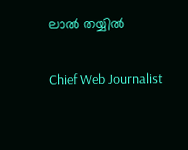ലാൽ തയ്യിൽ

Chief Web Journalist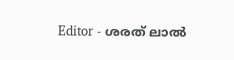Editor - ശരത് ലാൽ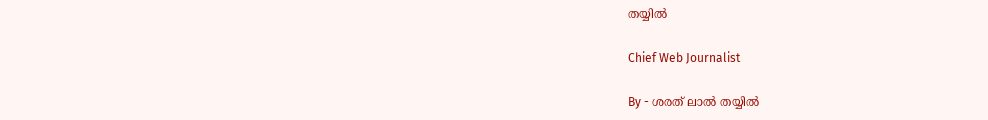തയ്യിൽ

Chief Web Journalist

By - ശരത് ലാൽ തയ്യിൽ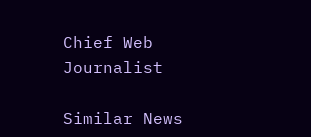Chief Web Journalist

Similar News